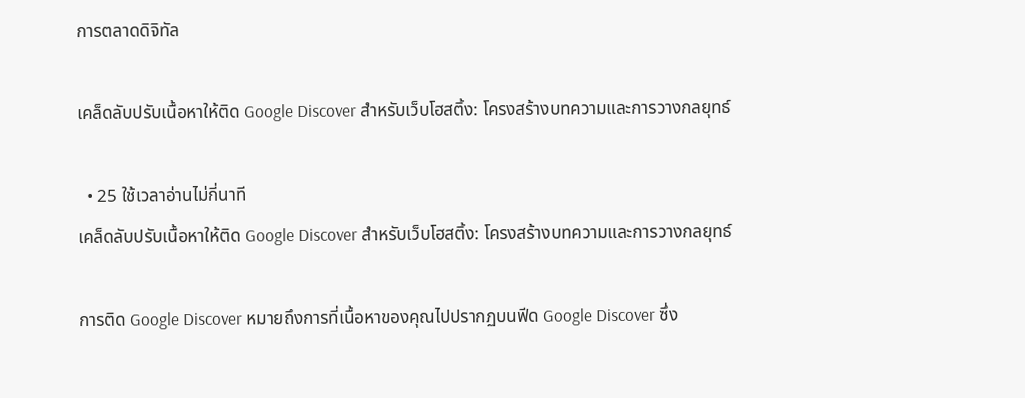การตลาดดิจิทัล

เคล็ดลับปรับเนื้อหาให้ติด Google Discover สำหรับเว็บโฮสติ้ง: โครงสร้างบทความและการวางกลยุทธ์

  • 25 ใช้เวลาอ่านไม่กี่นาที
เคล็ดลับปรับเนื้อหาให้ติด Google Discover สำหรับเว็บโฮสติ้ง: โครงสร้างบทความและการวางกลยุทธ์

การติด Google Discover หมายถึงการที่เนื้อหาของคุณไปปรากฏบนฟีด Google Discover ซึ่ง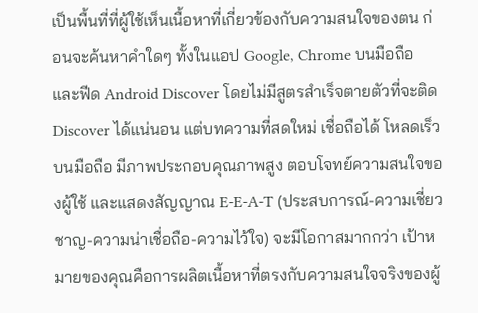เป็นพื้นที่ที่ผู้ใช้เห็นเนื้อหาที่เกี่ยวข้องกับความสนใจของตน ก่อนจะค้นหาคำใดๆ ทั้งในแอป Google, Chrome บนมือถือ และฟีด Android Discover โดยไม่มีสูตรสำเร็จตายตัวที่จะติด Discover ได้แน่นอน แต่บทความที่สดใหม่ เชื่อถือได้ โหลดเร็วบนมือถือ มีภาพประกอบคุณภาพสูง ตอบโจทย์ความสนใจของผู้ใช้ และแสดงสัญญาณ E-E-A-T (ประสบการณ์-ความเชี่ยวชาญ-ความน่าเชื่อถือ-ความไว้ใจ) จะมีโอกาสมากกว่า เป้าหมายของคุณคือการผลิตเนื้อหาที่ตรงกับความสนใจจริงของผู้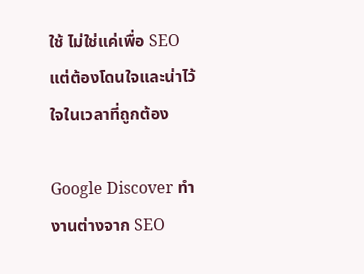ใช้ ไม่ใช่แค่เพื่อ SEO แต่ต้องโดนใจและน่าไว้ใจในเวลาที่ถูกต้อง

Google Discover ทำงานต่างจาก SEO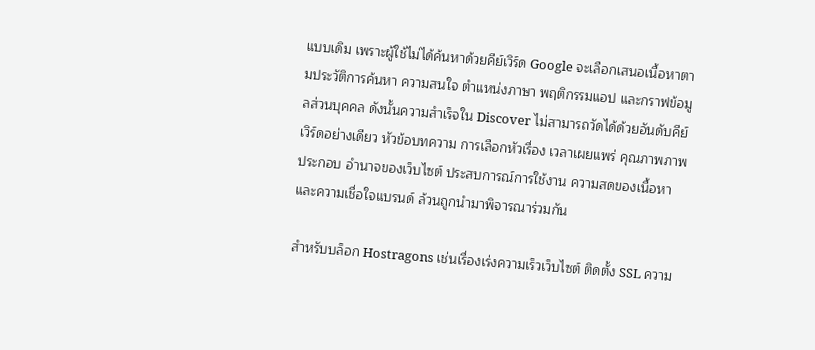แบบเดิม เพราะผู้ใช้ไม่ได้ค้นหาด้วยคีย์เวิร์ด Google จะเลือกเสนอเนื้อหาตามประวัติการค้นหา ความสนใจ ตำแหน่งภาษา พฤติกรรมแอป และกราฟข้อมูลส่วนบุคคล ดังนั้นความสำเร็จใน Discover ไม่สามารถวัดได้ด้วยอันดับคีย์เวิร์ดอย่างเดียว หัวข้อบทความ การเลือกหัวเรื่อง เวลาเผยแพร่ คุณภาพภาพประกอบ อำนาจของเว็บไซต์ ประสบการณ์การใช้งาน ความสดของเนื้อหา และความเชื่อใจแบรนด์ ล้วนถูกนำมาพิจารณาร่วมกัน

สำหรับบล็อก Hostragons เช่นเรื่องเร่งความเร็วเว็บไซต์ ติดตั้ง SSL ความ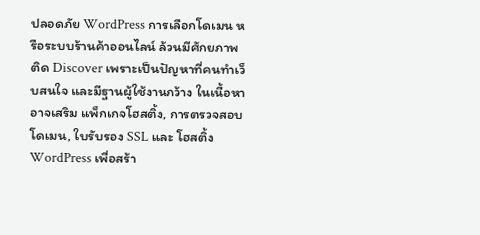ปลอดภัย WordPress การเลือกโดเมน หรือระบบร้านค้าออนไลน์ ล้วนมีศักยภาพติด Discover เพราะเป็นปัญหาที่คนทำเว็บสนใจ และมีฐานผู้ใช้งานกว้าง ในเนื้อหาอาจเสริม แพ็กเกจโฮสติ้ง, การตรวจสอบโดเมน, ใบรับรอง SSL และ โฮสติ้ง WordPress เพื่อสร้า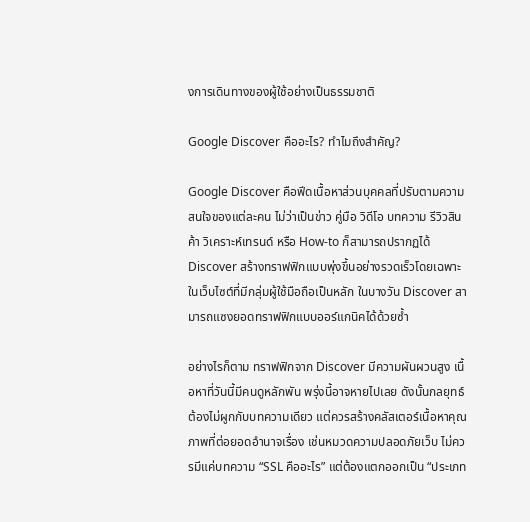งการเดินทางของผู้ใช้อย่างเป็นธรรมชาติ

Google Discover คืออะไร? ทำไมถึงสำคัญ?

Google Discover คือฟีดเนื้อหาส่วนบุคคลที่ปรับตามความสนใจของแต่ละคน ไม่ว่าเป็นข่าว คู่มือ วิดีโอ บทความ รีวิวสินค้า วิเคราะห์เทรนด์ หรือ How-to ก็สามารถปรากฏได้ Discover สร้างทราฟฟิกแบบพุ่งขึ้นอย่างรวดเร็วโดยเฉพาะในเว็บไซต์ที่มีกลุ่มผู้ใช้มือถือเป็นหลัก ในบางวัน Discover สามารถแซงยอดทราฟฟิกแบบออร์แกนิคได้ด้วยซ้ำ

อย่างไรก็ตาม ทราฟฟิกจาก Discover มีความผันผวนสูง เนื้อหาที่วันนี้มีคนดูหลักพัน พรุ่งนี้อาจหายไปเลย ดังนั้นกลยุทธ์ต้องไม่ผูกกับบทความเดียว แต่ควรสร้างคลัสเตอร์เนื้อหาคุณภาพที่ต่อยอดอำนาจเรื่อง เช่นหมวดความปลอดภัยเว็บ ไม่ควรมีแค่บทความ “SSL คืออะไร” แต่ต้องแตกออกเป็น “ประเภท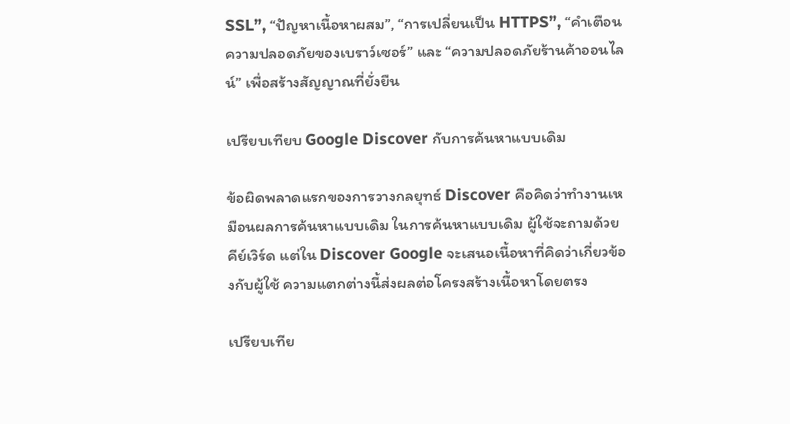SSL”, “ปัญหาเนื้อหาผสม”, “การเปลี่ยนเป็น HTTPS”, “คำเตือนความปลอดภัยของเบราว์เซอร์” และ “ความปลอดภัยร้านค้าออนไลน์” เพื่อสร้างสัญญาณที่ยั่งยืน

เปรียบเทียบ Google Discover กับการค้นหาแบบเดิม

ข้อผิดพลาดแรกของการวางกลยุทธ์ Discover คือคิดว่าทำงานเหมือนผลการค้นหาแบบเดิม ในการค้นหาแบบเดิม ผู้ใช้จะถามด้วยคีย์เวิร์ด แต่ใน Discover Google จะเสนอเนื้อหาที่คิดว่าเกี่ยวข้องกับผู้ใช้ ความแตกต่างนี้ส่งผลต่อโครงสร้างเนื้อหาโดยตรง

เปรียบเทีย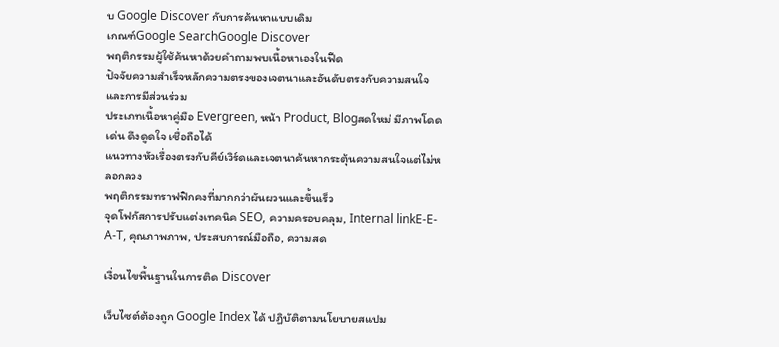บ Google Discover กับการค้นหาแบบเดิม
เกณฑ์Google SearchGoogle Discover
พฤติกรรมผู้ใช้ค้นหาด้วยคำถามพบเนื้อหาเองในฟีด
ปัจจัยความสำเร็จหลักความตรงของเจตนาและอันดับตรงกับความสนใจและการมีส่วนร่วม
ประเภทเนื้อหาคู่มือ Evergreen, หน้า Product, Blogสดใหม่ มีภาพโดดเด่น ดึงดูดใจ เชื่อถือได้
แนวทางหัวเรื่องตรงกับคีย์เวิร์ดและเจตนาค้นหากระตุ้นความสนใจแต่ไม่หลอกลวง
พฤติกรรมทราฟฟิกคงที่มากกว่าผันผวนและขึ้นเร็ว
จุดโฟกัสการปรับแต่งเทคนิค SEO, ความครอบคลุม, Internal linkE-E-A-T, คุณภาพภาพ, ประสบการณ์มือถือ, ความสด

เงื่อนไขพื้นฐานในการติด Discover

เว็บไซต์ต้องถูก Google Index ได้ ปฏิบัติตามนโยบายสแปม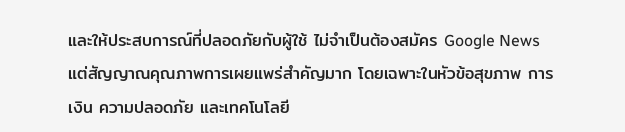และให้ประสบการณ์ที่ปลอดภัยกับผู้ใช้ ไม่จำเป็นต้องสมัคร Google News แต่สัญญาณคุณภาพการเผยแพร่สำคัญมาก โดยเฉพาะในหัวข้อสุขภาพ การเงิน ความปลอดภัย และเทคโนโลยี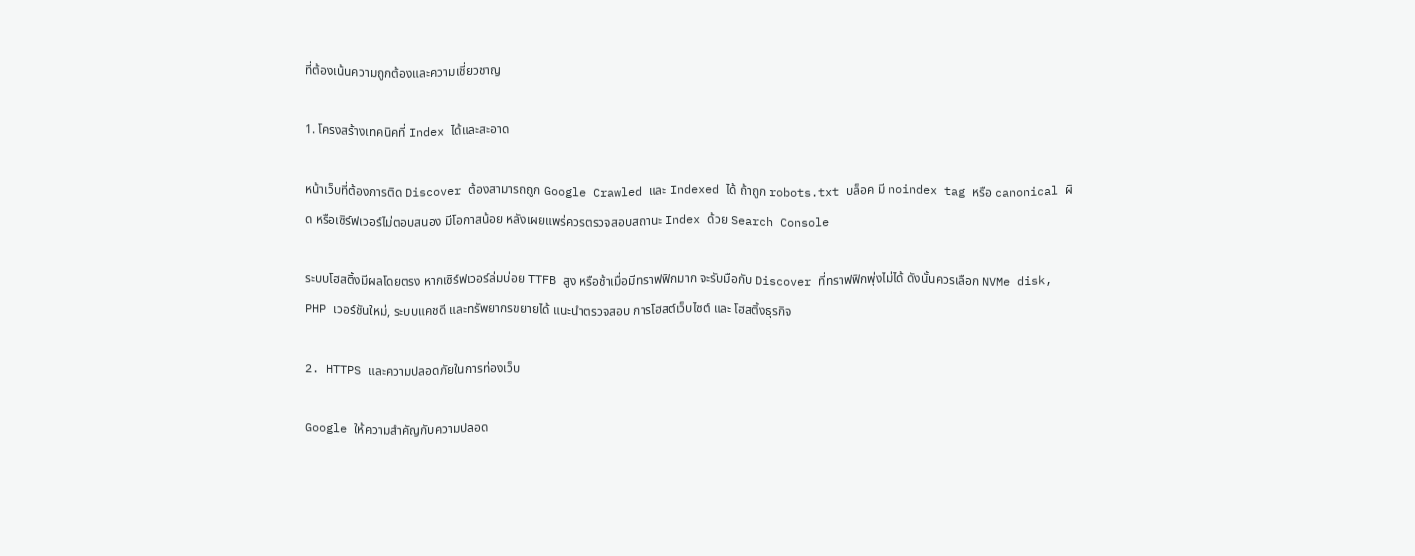ที่ต้องเน้นความถูกต้องและความเชี่ยวชาญ

1. โครงสร้างเทคนิคที่ Index ได้และสะอาด

หน้าเว็บที่ต้องการติด Discover ต้องสามารถถูก Google Crawled และ Indexed ได้ ถ้าถูก robots.txt บล็อค มี noindex tag หรือ canonical ผิด หรือเซิร์ฟเวอร์ไม่ตอบสนอง มีโอกาสน้อย หลังเผยแพร่ควรตรวจสอบสถานะ Index ด้วย Search Console

ระบบโฮสติ้งมีผลโดยตรง หากเซิร์ฟเวอร์ล่มบ่อย TTFB สูง หรือช้าเมื่อมีทราฟฟิกมาก จะรับมือกับ Discover ที่ทราฟฟิกพุ่งไม่ได้ ดังนั้นควรเลือก NVMe disk, PHP เวอร์ชันใหม่, ระบบแคชดี และทรัพยากรขยายได้ แนะนำตรวจสอบ การโฮสต์เว็บไซต์ และ โฮสติ้งธุรกิจ

2. HTTPS และความปลอดภัยในการท่องเว็บ

Google ให้ความสำคัญกับความปลอด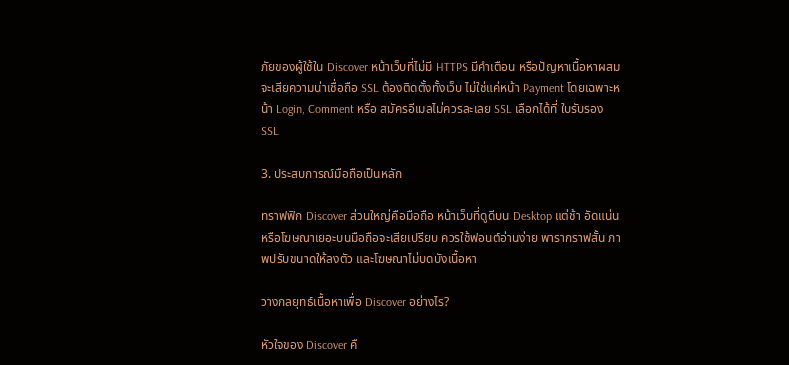ภัยของผู้ใช้ใน Discover หน้าเว็บที่ไม่มี HTTPS มีคำเตือน หรือปัญหาเนื้อหาผสมจะเสียความน่าเชื่อถือ SSL ต้องติดตั้งทั้งเว็บ ไม่ใช่แค่หน้า Payment โดยเฉพาะหน้า Login, Comment หรือ สมัครอีเมลไม่ควรละเลย SSL เลือกได้ที่ ใบรับรอง SSL

3. ประสบการณ์มือถือเป็นหลัก

ทราฟฟิก Discover ส่วนใหญ่คือมือถือ หน้าเว็บที่ดูดีบน Desktop แต่ช้า อัดแน่น หรือโฆษณาเยอะบนมือถือจะเสียเปรียบ ควรใช้ฟอนต์อ่านง่าย พารากราฟสั้น ภาพปรับขนาดให้ลงตัว และโฆษณาไม่บดบังเนื้อหา

วางกลยุทธ์เนื้อหาเพื่อ Discover อย่างไร?

หัวใจของ Discover คื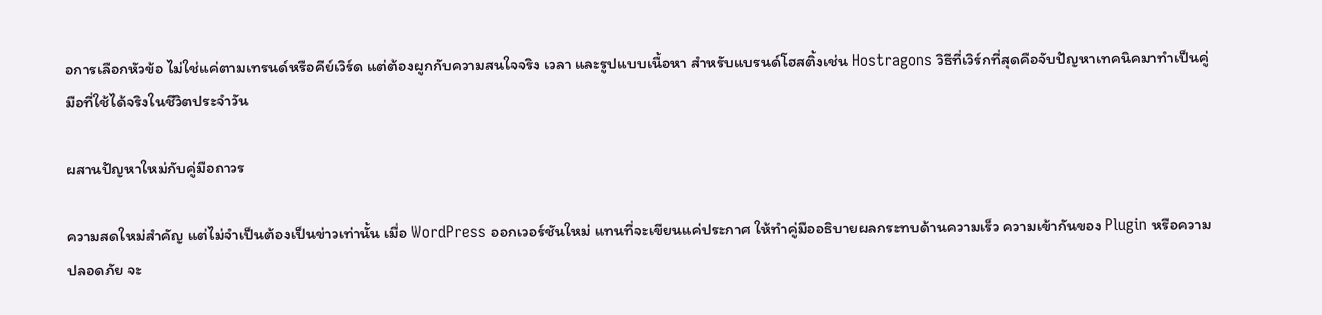อการเลือกหัวข้อ ไม่ใช่แค่ตามเทรนด์หรือคีย์เวิร์ด แต่ต้องผูกกับความสนใจจริง เวลา และรูปแบบเนื้อหา สำหรับแบรนด์โฮสติ้งเช่น Hostragons วิธีที่เวิร์กที่สุดคือจับปัญหาเทคนิคมาทำเป็นคู่มือที่ใช้ได้จริงในชีวิตประจำวัน

ผสานปัญหาใหม่กับคู่มือถาวร

ความสดใหม่สำคัญ แต่ไม่จำเป็นต้องเป็นข่าวเท่านั้น เมื่อ WordPress ออกเวอร์ชันใหม่ แทนที่จะเขียนแค่ประกาศ ให้ทำคู่มืออธิบายผลกระทบด้านความเร็ว ความเข้ากันของ Plugin หรือความปลอดภัย จะ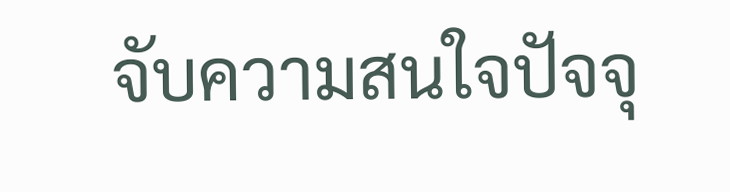จับความสนใจปัจจุ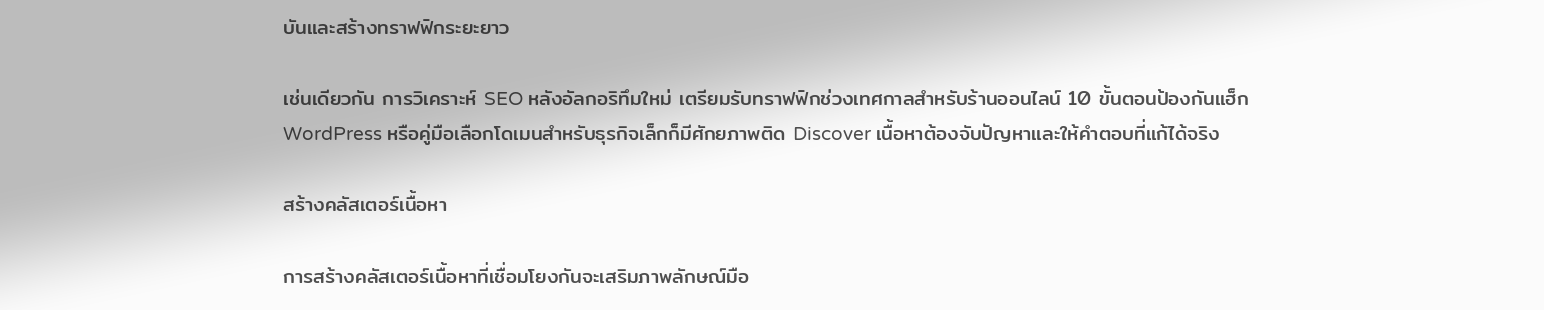บันและสร้างทราฟฟิกระยะยาว

เช่นเดียวกัน การวิเคราะห์ SEO หลังอัลกอริทึมใหม่ เตรียมรับทราฟฟิกช่วงเทศกาลสำหรับร้านออนไลน์ 10 ขั้นตอนป้องกันแฮ็ก WordPress หรือคู่มือเลือกโดเมนสำหรับธุรกิจเล็กก็มีศักยภาพติด Discover เนื้อหาต้องจับปัญหาและให้คำตอบที่แก้ได้จริง

สร้างคลัสเตอร์เนื้อหา

การสร้างคลัสเตอร์เนื้อหาที่เชื่อมโยงกันจะเสริมภาพลักษณ์มือ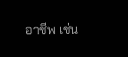อาชีพ เช่น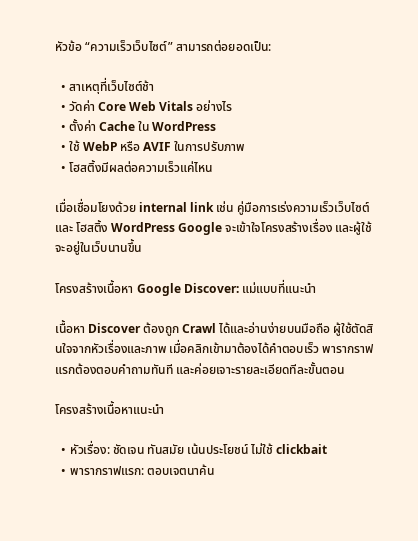หัวข้อ “ความเร็วเว็บไซต์” สามารถต่อยอดเป็น:

  • สาเหตุที่เว็บไซต์ช้า
  • วัดค่า Core Web Vitals อย่างไร
  • ตั้งค่า Cache ใน WordPress
  • ใช้ WebP หรือ AVIF ในการปรับภาพ
  • โฮสติ้งมีผลต่อความเร็วแค่ไหน

เมื่อเชื่อมโยงด้วย internal link เช่น คู่มือการเร่งความเร็วเว็บไซต์ และ โฮสติ้ง WordPress Google จะเข้าใจโครงสร้างเรื่อง และผู้ใช้จะอยู่ในเว็บนานขึ้น

โครงสร้างเนื้อหา Google Discover: แม่แบบที่แนะนำ

เนื้อหา Discover ต้องถูก Crawl ได้และอ่านง่ายบนมือถือ ผู้ใช้ตัดสินใจจากหัวเรื่องและภาพ เมื่อคลิกเข้ามาต้องได้คำตอบเร็ว พารากราฟแรกต้องตอบคำถามทันที และค่อยเจาะรายละเอียดทีละขั้นตอน

โครงสร้างเนื้อหาแนะนำ

  • หัวเรื่อง: ชัดเจน ทันสมัย เน้นประโยชน์ ไม่ใช้ clickbait
  • พารากราฟแรก: ตอบเจตนาค้น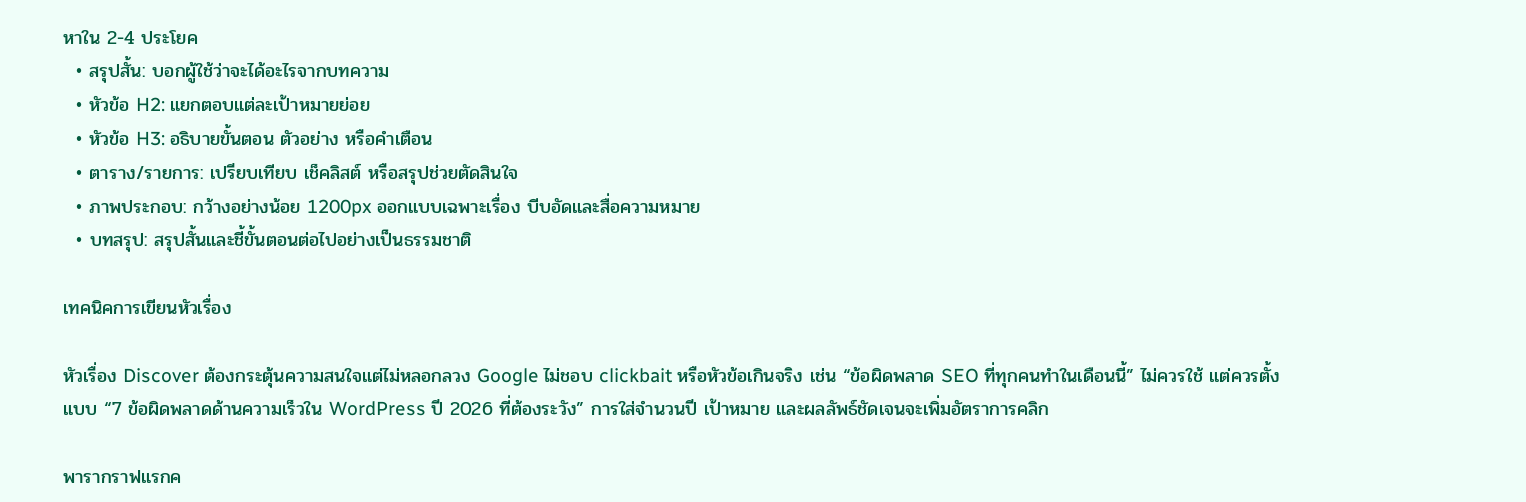หาใน 2-4 ประโยค
  • สรุปสั้น: บอกผู้ใช้ว่าจะได้อะไรจากบทความ
  • หัวข้อ H2: แยกตอบแต่ละเป้าหมายย่อย
  • หัวข้อ H3: อธิบายขั้นตอน ตัวอย่าง หรือคำเตือน
  • ตาราง/รายการ: เปรียบเทียบ เช็คลิสต์ หรือสรุปช่วยตัดสินใจ
  • ภาพประกอบ: กว้างอย่างน้อย 1200px ออกแบบเฉพาะเรื่อง บีบอัดและสื่อความหมาย
  • บทสรุป: สรุปสั้นและชี้ขั้นตอนต่อไปอย่างเป็นธรรมชาติ

เทคนิคการเขียนหัวเรื่อง

หัวเรื่อง Discover ต้องกระตุ้นความสนใจแต่ไม่หลอกลวง Google ไม่ชอบ clickbait หรือหัวข้อเกินจริง เช่น “ข้อผิดพลาด SEO ที่ทุกคนทำในเดือนนี้” ไม่ควรใช้ แต่ควรตั้งแบบ “7 ข้อผิดพลาดด้านความเร็วใน WordPress ปี 2026 ที่ต้องระวัง” การใส่จำนวนปี เป้าหมาย และผลลัพธ์ชัดเจนจะเพิ่มอัตราการคลิก

พารากราฟแรกค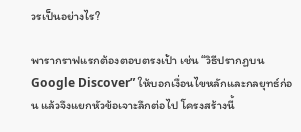วรเป็นอย่างไร?

พารากราฟแรกต้องตอบตรงเป้า เช่น “วิธีปรากฏบน Google Discover” ให้บอกเงื่อนไขหลักและกลยุทธ์ก่อน แล้วจึงแยกหัวข้อเจาะลึกต่อไป โครงสร้างนี้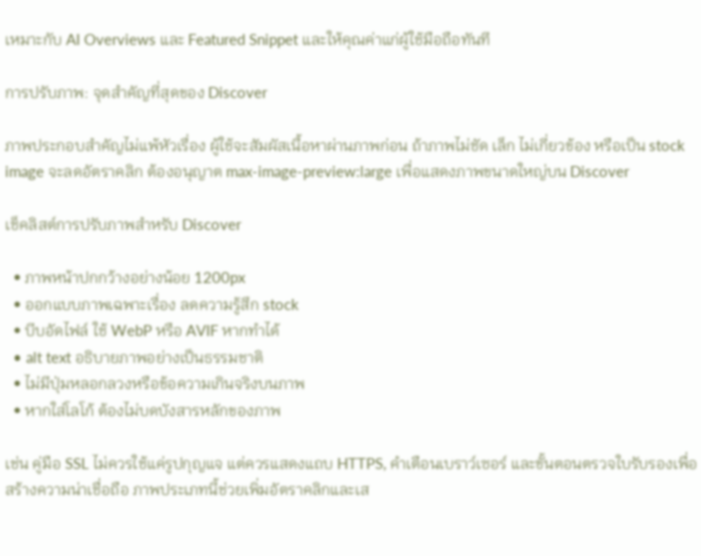เหมาะกับ AI Overviews และ Featured Snippet และให้คุณค่าแก่ผู้ใช้มือถือทันที

การปรับภาพ: จุดสำคัญที่สุดของ Discover

ภาพประกอบสำคัญไม่แพ้หัวเรื่อง ผู้ใช้จะสัมผัสเนื้อหาผ่านภาพก่อน ถ้าภาพไม่ชัด เล็ก ไม่เกี่ยวข้อง หรือเป็น stock image จะลดอัตราคลิก ต้องอนุญาต max-image-preview:large เพื่อแสดงภาพขนาดใหญ่บน Discover

เช็คลิสต์การปรับภาพสำหรับ Discover

  • ภาพหน้าปกกว้างอย่างน้อย 1200px
  • ออกแบบภาพเฉพาะเรื่อง ลดความรู้สึก stock
  • บีบอัดไฟล์ ใช้ WebP หรือ AVIF หากทำได้
  • alt text อธิบายภาพอย่างเป็นธรรมชาติ
  • ไม่มีปุ่มหลอกลวงหรือข้อความเกินจริงบนภาพ
  • หากใส่โลโก้ ต้องไม่บดบังสารหลักของภาพ

เช่น คู่มือ SSL ไม่ควรใช้แค่รูปกุญแจ แต่ควรแสดงแถบ HTTPS, คำเตือนเบราว์เซอร์ และขั้นตอนตรวจใบรับรองเพื่อสร้างความน่าเชื่อถือ ภาพประเภทนี้ช่วยเพิ่มอัตราคลิกและเส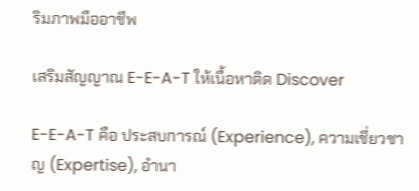ริมภาพมืออาชีพ

เสริมสัญญาณ E-E-A-T ให้เนื้อหาติด Discover

E-E-A-T คือ ประสบการณ์ (Experience), ความเชี่ยวชาญ (Expertise), อำนา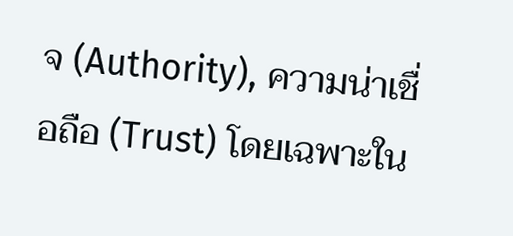จ (Authority), ความน่าเชื่อถือ (Trust) โดยเฉพาะใน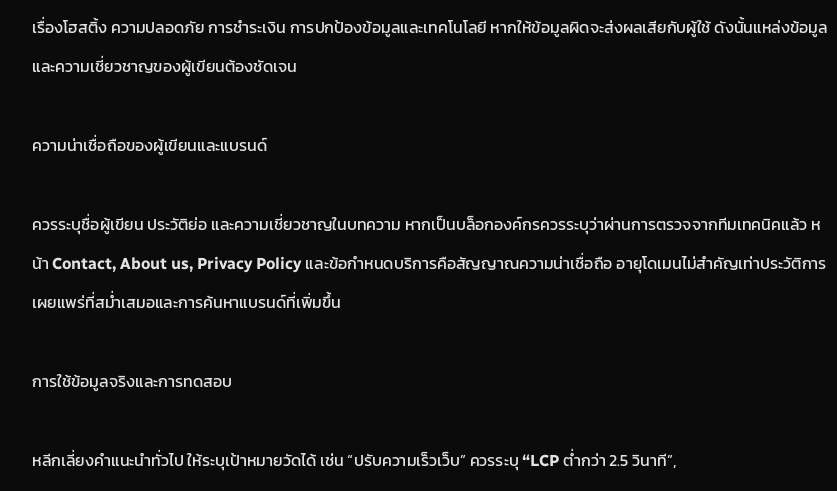เรื่องโฮสติ้ง ความปลอดภัย การชำระเงิน การปกป้องข้อมูลและเทคโนโลยี หากให้ข้อมูลผิดจะส่งผลเสียกับผู้ใช้ ดังนั้นแหล่งข้อมูลและความเชี่ยวชาญของผู้เขียนต้องชัดเจน

ความน่าเชื่อถือของผู้เขียนและแบรนด์

ควรระบุชื่อผู้เขียน ประวัติย่อ และความเชี่ยวชาญในบทความ หากเป็นบล็อกองค์กรควรระบุว่าผ่านการตรวจจากทีมเทคนิคแล้ว หน้า Contact, About us, Privacy Policy และข้อกำหนดบริการคือสัญญาณความน่าเชื่อถือ อายุโดเมนไม่สำคัญเท่าประวัติการเผยแพร่ที่สม่ำเสมอและการค้นหาแบรนด์ที่เพิ่มขึ้น

การใช้ข้อมูลจริงและการทดสอบ

หลีกเลี่ยงคำแนะนำทั่วไป ให้ระบุเป้าหมายวัดได้ เช่น “ปรับความเร็วเว็บ” ควรระบุ “LCP ต่ำกว่า 2.5 วินาที”,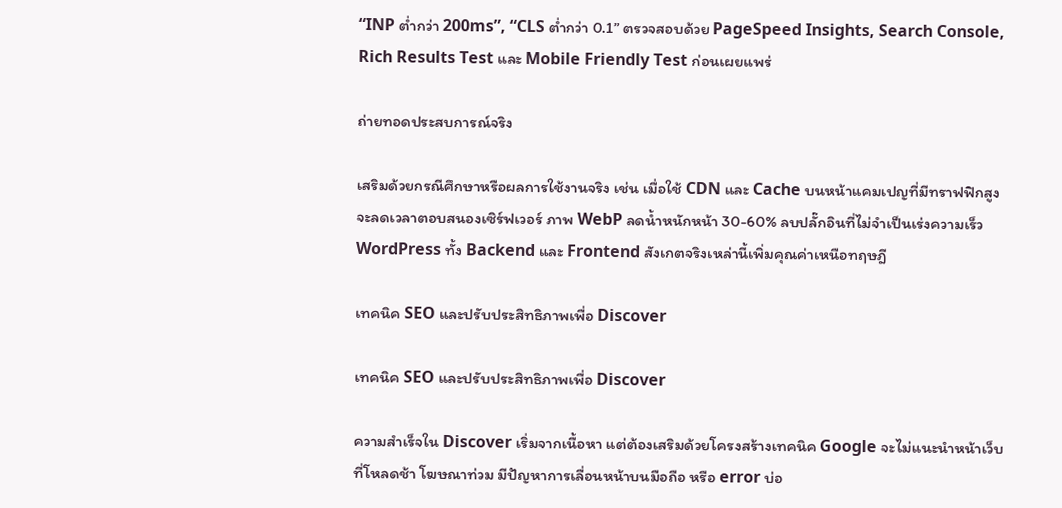“INP ต่ำกว่า 200ms”, “CLS ต่ำกว่า 0.1” ตรวจสอบด้วย PageSpeed Insights, Search Console, Rich Results Test และ Mobile Friendly Test ก่อนเผยแพร่

ถ่ายทอดประสบการณ์จริง

เสริมด้วยกรณีศึกษาหรือผลการใช้งานจริง เช่น เมื่อใช้ CDN และ Cache บนหน้าแคมเปญที่มีทราฟฟิกสูงจะลดเวลาตอบสนองเซิร์ฟเวอร์ ภาพ WebP ลดน้ำหนักหน้า 30-60% ลบปลั๊กอินที่ไม่จำเป็นเร่งความเร็ว WordPress ทั้ง Backend และ Frontend สังเกตจริงเหล่านี้เพิ่มคุณค่าเหนือทฤษฎี

เทคนิค SEO และปรับประสิทธิภาพเพื่อ Discover

เทคนิค SEO และปรับประสิทธิภาพเพื่อ Discover

ความสำเร็จใน Discover เริ่มจากเนื้อหา แต่ต้องเสริมด้วยโครงสร้างเทคนิค Google จะไม่แนะนำหน้าเว็บที่โหลดช้า โฆษณาท่วม มีปัญหาการเลื่อนหน้าบนมือถือ หรือ error บ่อ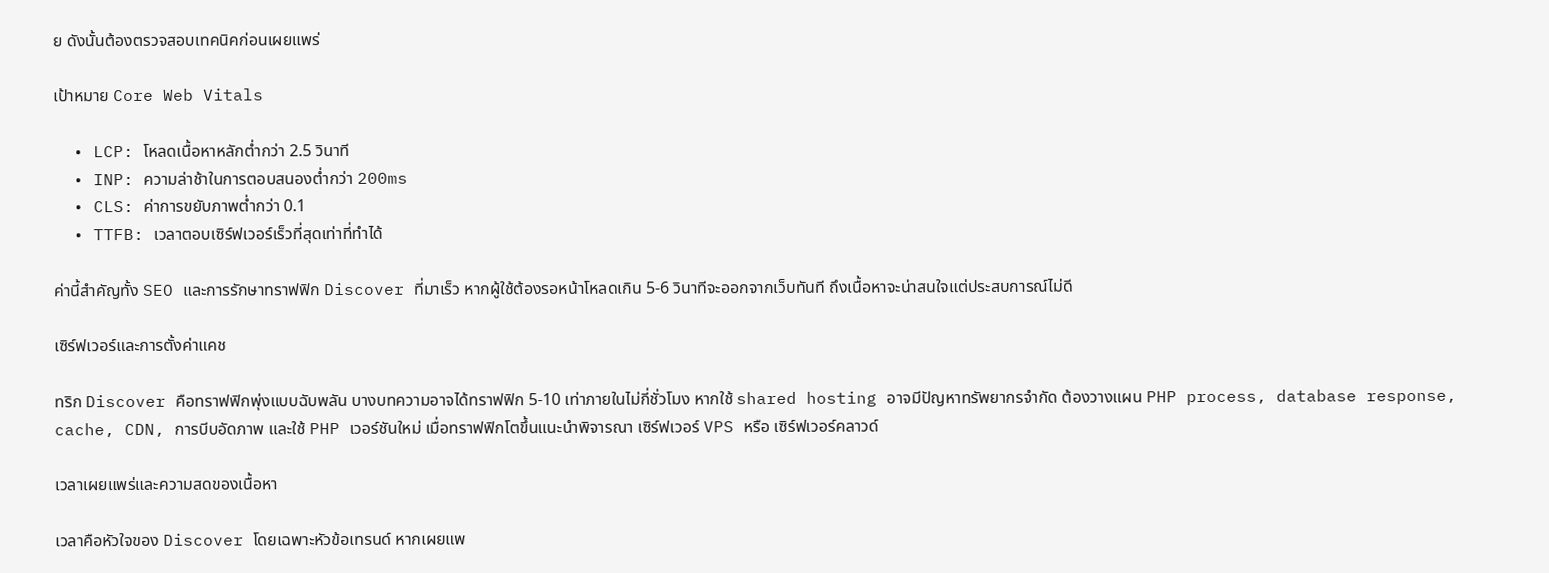ย ดังนั้นต้องตรวจสอบเทคนิคก่อนเผยแพร่

เป้าหมาย Core Web Vitals

  • LCP: โหลดเนื้อหาหลักต่ำกว่า 2.5 วินาที
  • INP: ความล่าช้าในการตอบสนองต่ำกว่า 200ms
  • CLS: ค่าการขยับภาพต่ำกว่า 0.1
  • TTFB: เวลาตอบเซิร์ฟเวอร์เร็วที่สุดเท่าที่ทำได้

ค่านี้สำคัญทั้ง SEO และการรักษาทราฟฟิก Discover ที่มาเร็ว หากผู้ใช้ต้องรอหน้าโหลดเกิน 5-6 วินาทีจะออกจากเว็บทันที ถึงเนื้อหาจะน่าสนใจแต่ประสบการณ์ไม่ดี

เซิร์ฟเวอร์และการตั้งค่าแคช

ทริก Discover คือทราฟฟิกพุ่งแบบฉับพลัน บางบทความอาจได้ทราฟฟิก 5-10 เท่าภายในไม่กี่ชั่วโมง หากใช้ shared hosting อาจมีปัญหาทรัพยากรจำกัด ต้องวางแผน PHP process, database response, cache, CDN, การบีบอัดภาพ และใช้ PHP เวอร์ชันใหม่ เมื่อทราฟฟิกโตขึ้นแนะนำพิจารณา เซิร์ฟเวอร์ VPS หรือ เซิร์ฟเวอร์คลาวด์

เวลาเผยแพร่และความสดของเนื้อหา

เวลาคือหัวใจของ Discover โดยเฉพาะหัวข้อเทรนด์ หากเผยแพ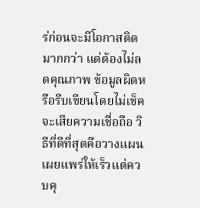ร่ก่อนจะมีโอกาสติดมากกว่า แต่ต้องไม่ลดคุณภาพ ข้อมูลผิดหรือรีบเขียนโดยไม่เช็คจะเสียความเชื่อถือ วิธีที่ดีที่สุดคือวางแผนเผยแพร่ให้เร็วแต่ควบคุ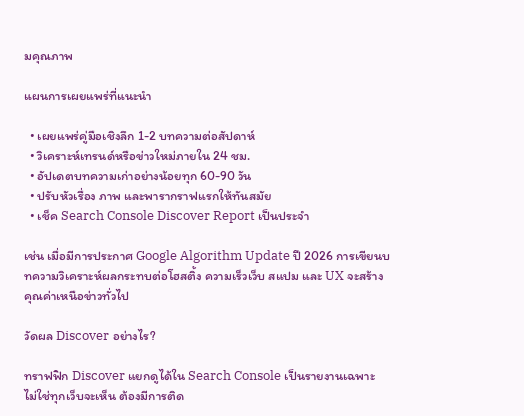มคุณภาพ

แผนการเผยแพร่ที่แนะนำ

  • เผยแพร่คู่มือเชิงลึก 1-2 บทความต่อสัปดาห์
  • วิเคราะห์เทรนด์หรือข่าวใหม่ภายใน 24 ชม.
  • อัปเดตบทความเก่าอย่างน้อยทุก 60-90 วัน
  • ปรับหัวเรื่อง ภาพ และพารากราฟแรกให้ทันสมัย
  • เช็ค Search Console Discover Report เป็นประจำ

เช่น เมื่อมีการประกาศ Google Algorithm Update ปี 2026 การเขียนบทความวิเคราะห์ผลกระทบต่อโฮสติ้ง ความเร็วเว็บ สแปม และ UX จะสร้างคุณค่าเหนือข่าวทั่วไป

วัดผล Discover อย่างไร?

ทราฟฟิก Discover แยกดูได้ใน Search Console เป็นรายงานเฉพาะ ไม่ใช่ทุกเว็บจะเห็น ต้องมีการติด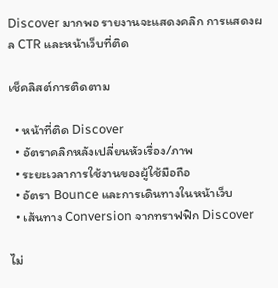Discover มากพอ รายงานจะแสดงคลิก การแสดงผล CTR และหน้าเว็บที่ติด

เช็คลิสต์การติดตาม

  • หน้าที่ติด Discover
  • อัตราคลิกหลังเปลี่ยนหัวเรื่อง/ภาพ
  • ระยะเวลาการใช้งานของผู้ใช้มือถือ
  • อัตรา Bounce และการเดินทางในหน้าเว็บ
  • เส้นทาง Conversion จากทราฟฟิก Discover

ไม่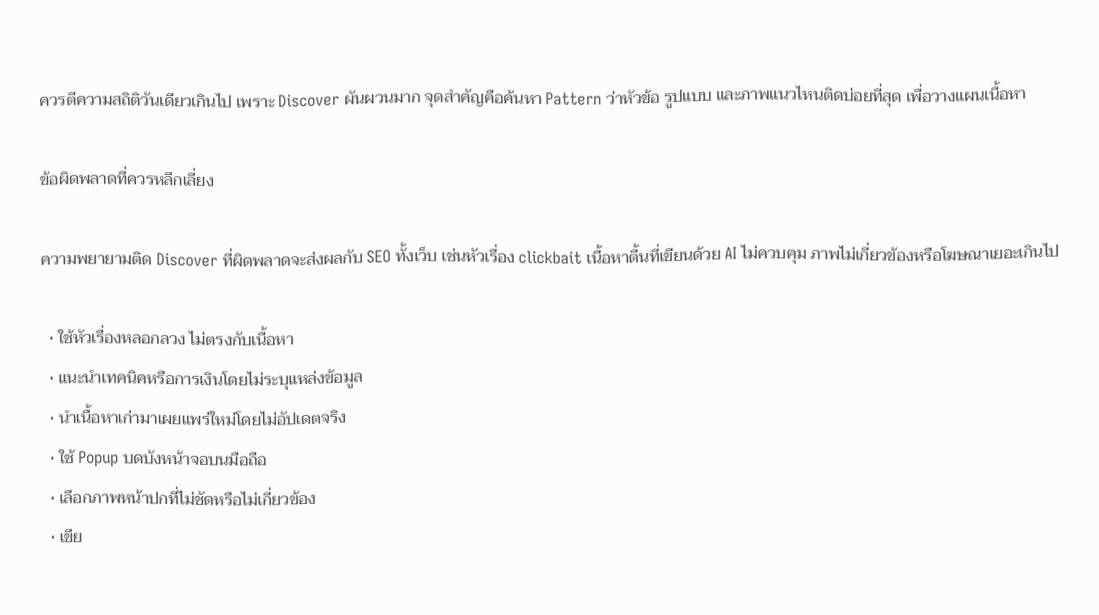ควรตีความสถิติวันเดียวเกินไป เพราะ Discover ผันผวนมาก จุดสำคัญคือค้นหา Pattern ว่าหัวข้อ รูปแบบ และภาพแนวไหนติดบ่อยที่สุด เพื่อวางแผนเนื้อหา

ข้อผิดพลาดที่ควรหลีกเลี่ยง

ความพยายามติด Discover ที่ผิดพลาดจะส่งผลกับ SEO ทั้งเว็บ เช่นหัวเรื่อง clickbait เนื้อหาตื้นที่เขียนด้วย AI ไม่ควบคุม ภาพไม่เกี่ยวข้องหรือโฆษณาเยอะเกินไป

  • ใช้หัวเรื่องหลอกลวง ไม่ตรงกับเนื้อหา
  • แนะนำเทคนิคหรือการเงินโดยไม่ระบุแหล่งข้อมูล
  • นำเนื้อหาเก่ามาเผยแพร่ใหม่โดยไม่อัปเดตจริง
  • ใช้ Popup บดบังหน้าจอบนมือถือ
  • เลือกภาพหน้าปกที่ไม่ชัดหรือไม่เกี่ยวข้อง
  • เขีย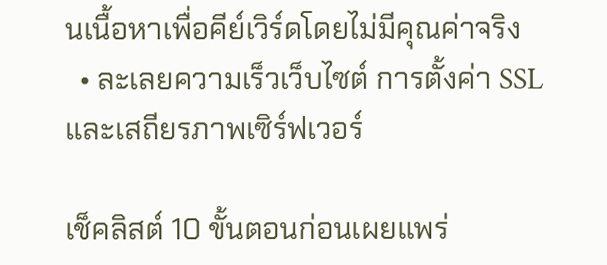นเนื้อหาเพื่อคีย์เวิร์ดโดยไม่มีคุณค่าจริง
  • ละเลยความเร็วเว็บไซต์ การตั้งค่า SSL และเสถียรภาพเซิร์ฟเวอร์

เช็คลิสต์ 10 ขั้นตอนก่อนเผยแพร่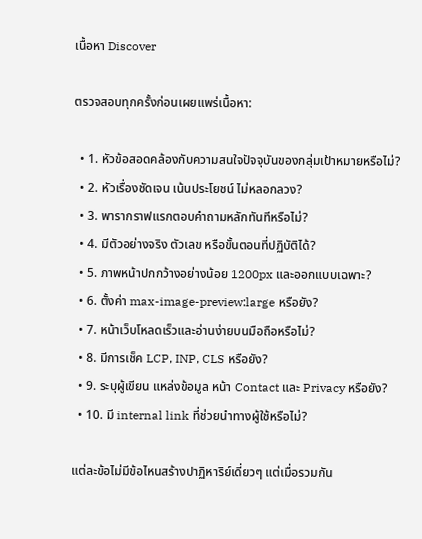เนื้อหา Discover

ตรวจสอบทุกครั้งก่อนเผยแพร่เนื้อหา:

  • 1. หัวข้อสอดคล้องกับความสนใจปัจจุบันของกลุ่มเป้าหมายหรือไม่?
  • 2. หัวเรื่องชัดเจน เน้นประโยชน์ ไม่หลอกลวง?
  • 3. พารากราฟแรกตอบคำถามหลักทันทีหรือไม่?
  • 4. มีตัวอย่างจริง ตัวเลข หรือขั้นตอนที่ปฏิบัติได้?
  • 5. ภาพหน้าปกกว้างอย่างน้อย 1200px และออกแบบเฉพาะ?
  • 6. ตั้งค่า max-image-preview:large หรือยัง?
  • 7. หน้าเว็บโหลดเร็วและอ่านง่ายบนมือถือหรือไม่?
  • 8. มีการเช็ค LCP, INP, CLS หรือยัง?
  • 9. ระบุผู้เขียน แหล่งข้อมูล หน้า Contact และ Privacy หรือยัง?
  • 10. มี internal link ที่ช่วยนำทางผู้ใช้หรือไม่?

แต่ละข้อไม่มีข้อไหนสร้างปาฏิหาริย์เดี่ยวๆ แต่เมื่อรวมกัน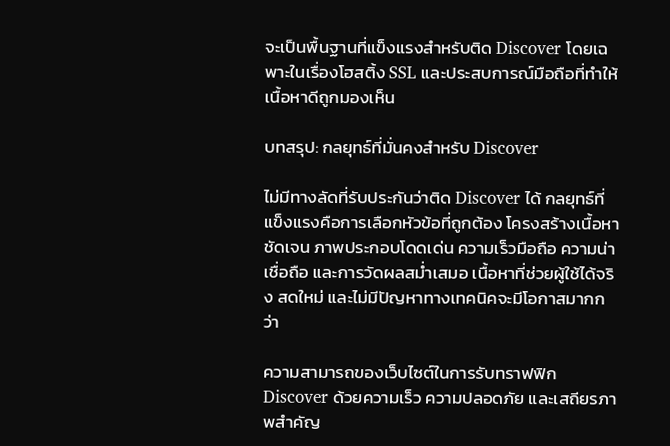จะเป็นพื้นฐานที่แข็งแรงสำหรับติด Discover โดยเฉพาะในเรื่องโฮสติ้ง SSL และประสบการณ์มือถือที่ทำให้เนื้อหาดีถูกมองเห็น

บทสรุป: กลยุทธ์ที่มั่นคงสำหรับ Discover

ไม่มีทางลัดที่รับประกันว่าติด Discover ได้ กลยุทธ์ที่แข็งแรงคือการเลือกหัวข้อที่ถูกต้อง โครงสร้างเนื้อหาชัดเจน ภาพประกอบโดดเด่น ความเร็วมือถือ ความน่าเชื่อถือ และการวัดผลสม่ำเสมอ เนื้อหาที่ช่วยผู้ใช้ได้จริง สดใหม่ และไม่มีปัญหาทางเทคนิคจะมีโอกาสมากกว่า

ความสามารถของเว็บไซต์ในการรับทราฟฟิก Discover ด้วยความเร็ว ความปลอดภัย และเสถียรภาพสำคัญ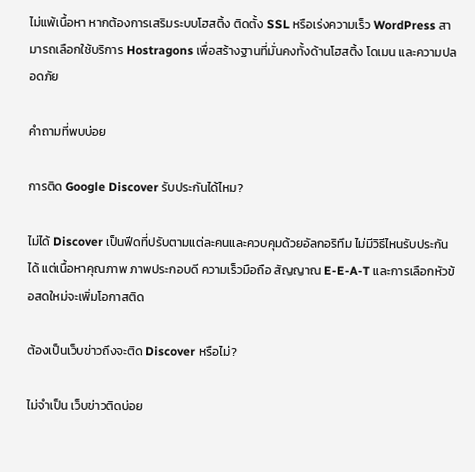ไม่แพ้เนื้อหา หากต้องการเสริมระบบโฮสติ้ง ติดตั้ง SSL หรือเร่งความเร็ว WordPress สามารถเลือกใช้บริการ Hostragons เพื่อสร้างฐานที่มั่นคงทั้งด้านโฮสติ้ง โดเมน และความปลอดภัย

คำถามที่พบบ่อย

การติด Google Discover รับประกันได้ไหม?

ไม่ได้ Discover เป็นฟีดที่ปรับตามแต่ละคนและควบคุมด้วยอัลกอริทึม ไม่มีวิธีไหนรับประกันได้ แต่เนื้อหาคุณภาพ ภาพประกอบดี ความเร็วมือถือ สัญญาณ E-E-A-T และการเลือกหัวข้อสดใหม่จะเพิ่มโอกาสติด

ต้องเป็นเว็บข่าวถึงจะติด Discover หรือไม่?

ไม่จำเป็น เว็บข่าวติดบ่อย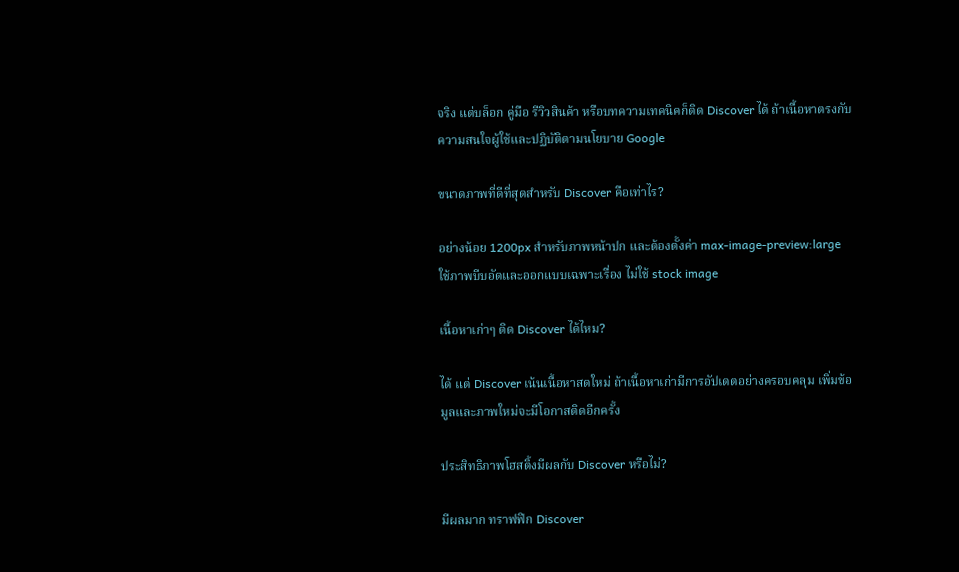จริง แต่บล็อก คู่มือ รีวิวสินค้า หรือบทความเทคนิคก็ติด Discover ได้ ถ้าเนื้อหาตรงกับความสนใจผู้ใช้และปฏิบัติตามนโยบาย Google

ขนาดภาพที่ดีที่สุดสำหรับ Discover คือเท่าไร?

อย่างน้อย 1200px สำหรับภาพหน้าปก และต้องตั้งค่า max-image-preview:large ใช้ภาพบีบอัดและออกแบบเฉพาะเรื่อง ไม่ใช้ stock image

เนื้อหาเก่าๆ ติด Discover ได้ไหม?

ได้ แต่ Discover เน้นเนื้อหาสดใหม่ ถ้าเนื้อหาเก่ามีการอัปเดตอย่างครอบคลุม เพิ่มข้อมูลและภาพใหม่จะมีโอกาสติดอีกครั้ง

ประสิทธิภาพโฮสติ้งมีผลกับ Discover หรือไม่?

มีผลมาก ทราฟฟิก Discover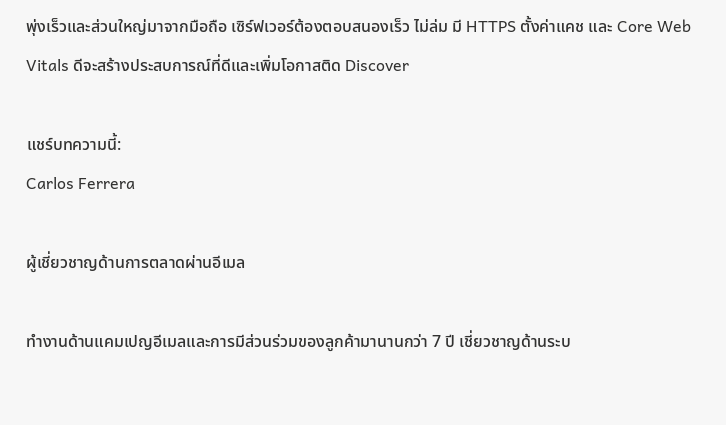พุ่งเร็วและส่วนใหญ่มาจากมือถือ เซิร์ฟเวอร์ต้องตอบสนองเร็ว ไม่ล่ม มี HTTPS ตั้งค่าแคช และ Core Web Vitals ดีจะสร้างประสบการณ์ที่ดีและเพิ่มโอกาสติด Discover

แชร์บทความนี้:
Carlos Ferrera

ผู้เชี่ยวชาญด้านการตลาดผ่านอีเมล

ทำงานด้านแคมเปญอีเมลและการมีส่วนร่วมของลูกค้ามานานกว่า 7 ปี เชี่ยวชาญด้านระบ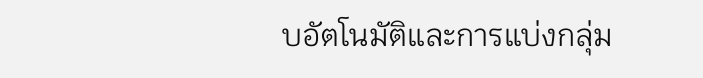บอัตโนมัติและการแบ่งกลุ่ม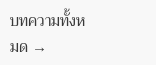บทความทั้งหมด →